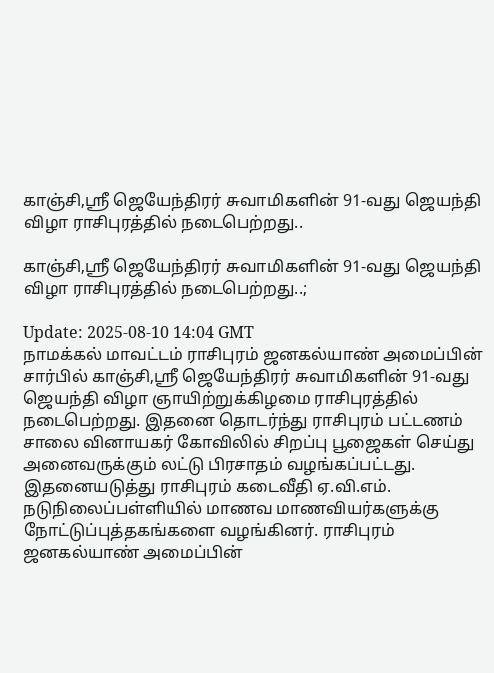காஞ்சி,ஸ்ரீ ஜெயேந்திரர் சுவாமிகளின் 91-வது ஜெயந்தி விழா ராசிபுரத்தில் நடைபெற்றது..

காஞ்சி,ஸ்ரீ ஜெயேந்திரர் சுவாமிகளின் 91-வது ஜெயந்தி விழா ராசிபுரத்தில் நடைபெற்றது..;

Update: 2025-08-10 14:04 GMT
நாமக்கல் மாவட்டம் ராசிபுரம் ஜனகல்யாண் அமைப்பின் சார்பில் காஞ்சி,ஸ்ரீ ஜெயேந்திரர் சுவாமிகளின் 91-வது ஜெயந்தி விழா ஞாயிற்றுக்கிழமை ராசிபுரத்தில் நடைபெற்றது. இதனை தொடர்ந்து ராசிபுரம் பட்டணம் சாலை வினாயகர் கோவிலில் சிறப்பு பூஜைகள் செய்து அனைவருக்கும் லட்டு பிரசாதம் வழங்கப்பட்டது. இதனையடுத்து ராசிபுரம் கடைவீதி ஏ.வி.எம். நடுநிலைப்பள்ளியில் மாணவ மாணவியர்களுக்கு நோட்டுப்புத்தகங்களை வழங்கினர். ராசிபுரம் ஜனகல்யாண் அமைப்பின்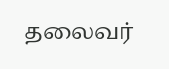தலைவர்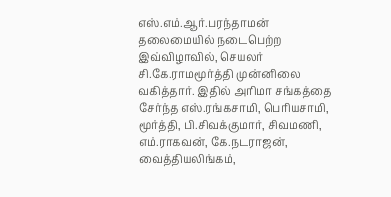எஸ்.எம்.ஆர்.பரந்தாமன் தலைமையில் நடைபெற்ற இவ்விழாவில், செயலர் சி.கே.ராமமூர்த்தி முன்னிலை வகித்தார். இதில் அரிமா சங்கத்தை சேர்ந்த எஸ்.ரங்கசாமி, பெரியசாமி, மூர்த்தி, பி.சிவக்குமார், சிவமணி, எம்.ராகவன், கே.நடராஜன், வைத்தியலிங்கம்,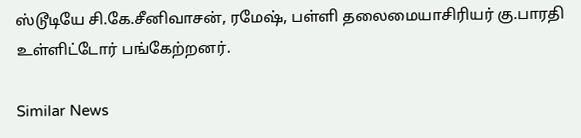ஸ்டூடியே சி.கே.சீனிவாசன், ரமேஷ், பள்ளி தலைமையாசிரியர் கு.பாரதி உள்ளிட்டோர் பங்கேற்றனர்.

Similar News